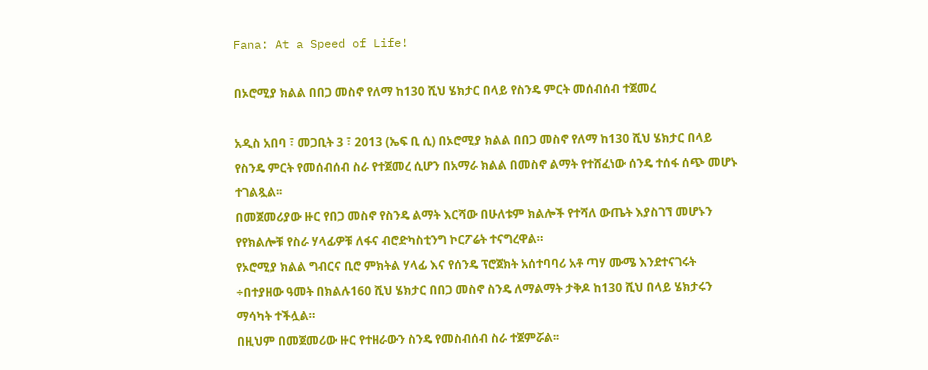Fana: At a Speed of Life!

በኦሮሚያ ክልል በበጋ መስኖ የለማ ከ130 ሺህ ሄክታር በላይ የስንዴ ምርት መሰብሰብ ተጀመረ

አዲስ አበባ ፣ መጋቢት 3 ፣ 2013 (ኤፍ ቢ ሲ) በኦሮሚያ ክልል በበጋ መስኖ የለማ ከ130 ሺህ ሄክታር በላይ የስንዴ ምርት የመሰብሰብ ስራ የተጀመረ ሲሆን በአማራ ክልል በመስኖ ልማት የተሸፈነው ሰንዴ ተሰፋ ሰጭ መሆኑ ተገልጿል፡፡
በመጀመሪያው ዙር የበጋ መስኖ የስንዴ ልማት እርሻው በሁለቱም ክልሎች የተሻለ ውጤት እያስገኘ መሆኑን የየክልሎቹ የስራ ሃላፊዎቹ ለፋና ብሮድካስቲንግ ኮርፖሬት ተናግረዋል።
የኦሮሚያ ክልል ግብርና ቢሮ ምክትል ሃላፊ እና የሰንዴ ፕሮጀክት አሰተባባሪ አቶ ጣሃ ሙሜ እንደተናገሩት ÷በተያዘው ዓመት በክልሉ160 ሺህ ሄክታር በበጋ መስኖ ስንዴ ለማልማት ታቅዶ ከ130 ሺህ በላይ ሄክታሩን ማሳካት ተችሏል።
በዚህም በመጀመሪው ዙር የተዘራውን ስንዴ የመስብሰብ ስራ ተጀምሯል፡፡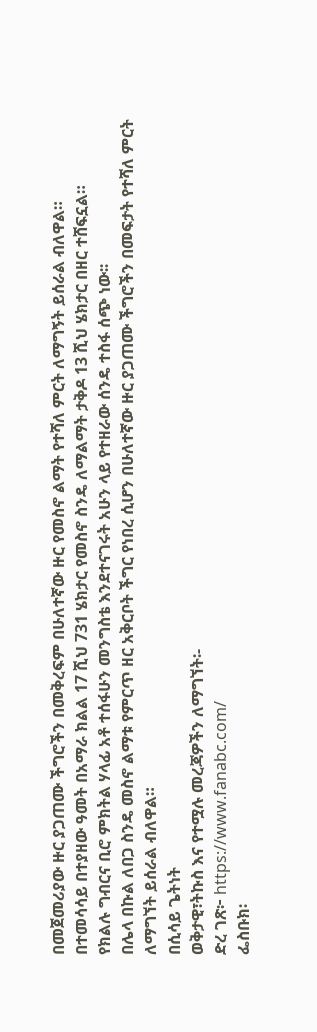በመጀመሪያው ዙር ያጋጠሙ ችግሮችን በመቅረፍም በሁለተኛው ዙር የመስኖ ልማት የተሻለ ምርት ለማግኝት ይሰራል ብለዋል።
በተመሳሳይ በተያዘው ዓመት በአማራ ክልል 17 ሺህ 731 ሄክታር የመስኖ ስንዴ ለማልማት ታቅዶ 13 ሺህ ሄክታር በዘር ተሸፍኗል።
የክልሉ ግብርና ቢሮ ምክትል ሃላፊ አቶ ተሰፋሁን መንግስቴ እንደተናገሩት አሁን ላይ የተዘራው ሰንዴ ተስፋ ሰጭ ነው፡፡
በሌላ በኩል ለበጋ ስንዴ መስኖ ልማቱ የምርጥ ዘር አቅርቦት ችግር የነበረ ሲሆን በሁለተኛው ዙር ያጋጠሙ ችግሮችን በመፍታት የተሻለ ምርት ለማግኘት ይሰራል ብለዋል።
በሲሳይ ጌትነት
ወቅታዊ፣ትኩስ እና የተሟሉ መረጃዎችን ለማግኘት፡-
ድረ ገጽ፦ https://www.fanabc.com/
ፌስቡክ፡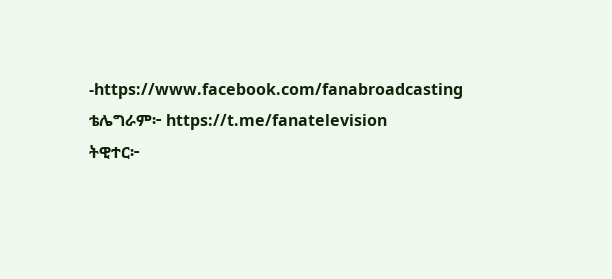-https://www.facebook.com/fanabroadcasting
ቴሌግራም፦ https://t.me/fanatelevision
ትዊተር፦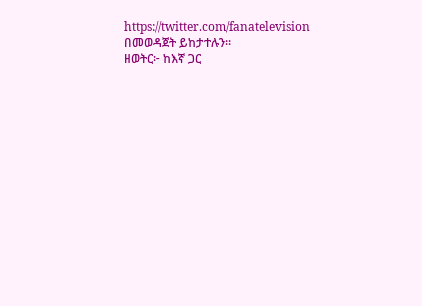https://twitter.com/fanatelevision በመወዳጀት ይከታተሉን፡፡
ዘወትር፦ ከእኛ ጋር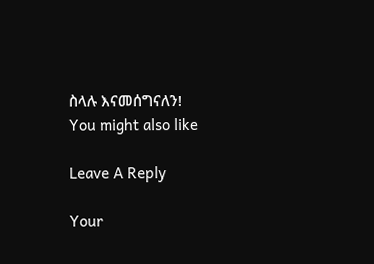ስላሉ እናመሰግናለን!
You might also like

Leave A Reply

Your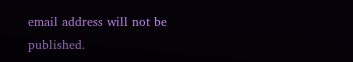email address will not be published.